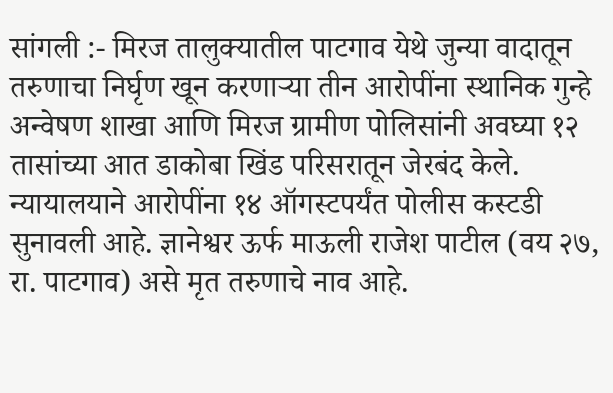सांगली :- मिरज तालुक्यातील पाटगाव येथे जुन्या वादातून तरुणाचा निर्घृण खून करणाऱ्या तीन आरोपींना स्थानिक गुन्हे अन्वेषण शाखा आणि मिरज ग्रामीण पोलिसांनी अवघ्या १२ तासांच्या आत डाकोबा खिंड परिसरातून जेरबंद केले. न्यायालयाने आरोपींना १४ ऑगस्टपर्यंत पोलीस कस्टडी सुनावली आहे. ज्ञानेश्वर ऊर्फ माऊली राजेश पाटील (वय २७, रा. पाटगाव) असे मृत तरुणाचे नाव आहे.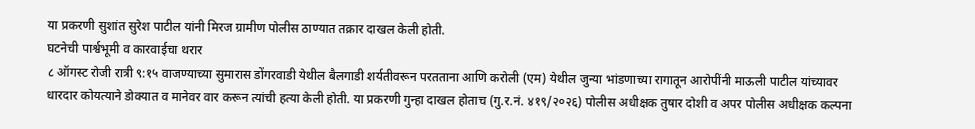या प्रकरणी सुशांत सुरेश पाटील यांनी मिरज ग्रामीण पोलीस ठाण्यात तक्रार दाखल केली होती.
घटनेची पार्श्वभूमी व कारवाईचा थरार
८ ऑगस्ट रोजी रात्री ९:१५ वाजण्याच्या सुमारास डोंगरवाडी येथील बैलगाडी शर्यतीवरून परतताना आणि करोली (एम) येथील जुन्या भांडणाच्या रागातून आरोपींनी माऊली पाटील यांच्यावर धारदार कोयत्याने डोक्यात व मानेवर वार करून त्यांची हत्या केली होती. या प्रकरणी गुन्हा दाखल होताच (गु.र.नं. ४१९/२०२६) पोलीस अधीक्षक तुषार दोशी व अपर पोलीस अधीक्षक कल्पना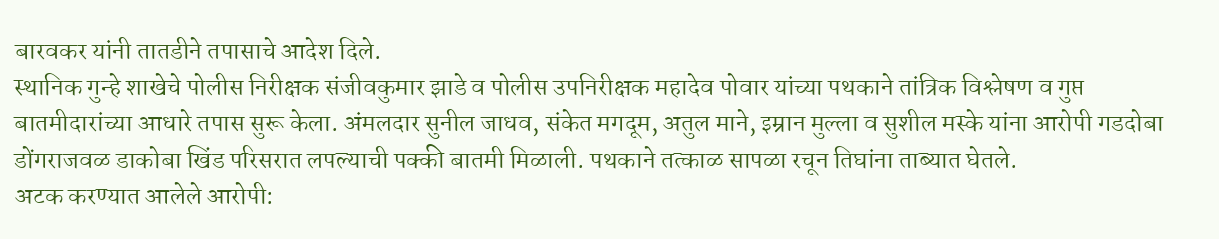बारवकर यांनी तातडीने तपासाचे आदेश दिले.
स्थानिक गुन्हे शाखेचे पोलीस निरीक्षक संजीवकुमार झाडे व पोलीस उपनिरीक्षक महादेव पोवार यांच्या पथकाने तांत्रिक विश्लेषण व गुप्त बातमीदारांच्या आधारे तपास सुरू केला. अंमलदार सुनील जाधव, संकेत मगदूम, अतुल माने, इम्रान मुल्ला व सुशील मस्के यांना आरोपी गडदोबा डोंगराजवळ डाकोबा खिंड परिसरात लपल्याची पक्की बातमी मिळाली. पथकाने तत्काळ सापळा रचून तिघांना ताब्यात घेतले.
अटक करण्यात आलेले आरोपी: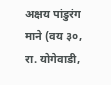अक्षय पांडुरंग माने (वय ३०, रा. योगेवाडी,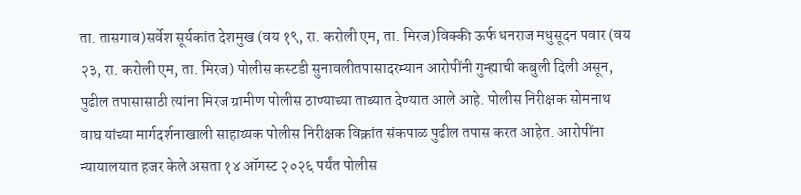ता. तासगाव)सर्वेश सूर्यकांत देशमुख (वय १९, रा. करोली एम, ता. मिरज)विक्की ऊर्फ धनराज मधुसूदन पवार (वय २३, रा. करोली एम, ता. मिरज) पोलीस कस्टडी सुनावलीतपासादरम्यान आरोपींनी गुन्ह्याची कबुली दिली असून, पुढील तपासासाठी त्यांना मिरज ग्रामीण पोलीस ठाण्याच्या ताब्यात देण्यात आले आहे. पोलीस निरीक्षक सोमनाथ वाघ यांच्या मार्गदर्शनाखाली साहाय्यक पोलीस निरीक्षक विक्रांत संकपाळ पुढील तपास करत आहेत. आरोपींना न्यायालयात हजर केले असता १४ ऑगस्ट २०२६ पर्यंत पोलीस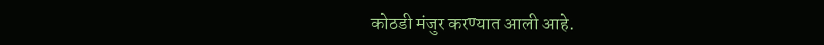कोठडी मंजुर करण्यात आली आहे.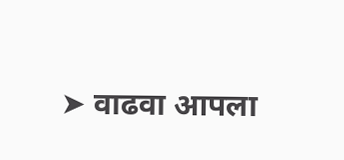➤ वाढवा आपला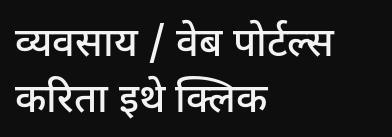व्यवसाय / वेब पोर्टल्स करिता इथे क्लिक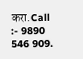करा.Call :- 9890 546 909.